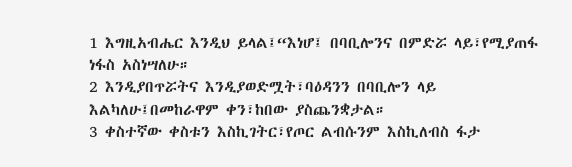1 እግዚአብሔር እንዲህ ይላል፤“እነሆ፤ በባቢሎንና በምድሯ ላይ፣የሚያጠፋ ነፋስ አስነሣለሁ።
2 እንዲያበጥሯትና እንዲያወድሟት፣ባዕዳንን በባቢሎን ላይ እልካለሁ፤በመከራዋም ቀን፣ከበው ያስጨንቋታል።
3 ቀስተኛው ቀስቱን እስኪገትር፣የጦር ልብሱንም እስኪለብስ ፋታ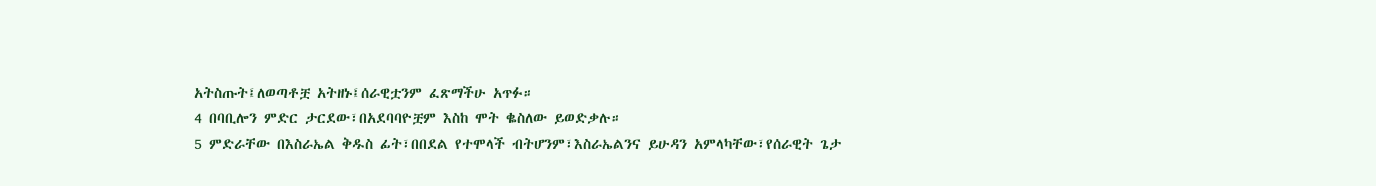አትስጡት፤ለወጣቶቿ አትዘኑ፤ሰራዊቷንም ፈጽማችሁ አጥፉ።
4 በባቢሎን ምድር ታርደው፣በአደባባዮቿም እስከ ሞት ቈስለው ይወድቃሉ።
5 ምድራቸው በእስራኤል ቅዱስ ፊት፣በበደል የተሞላች ብትሆንም፣እስራኤልንና ይሁዳን አምላካቸው፣የሰራዊት ጌታ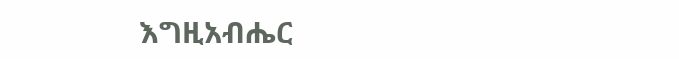እግዚአብሔር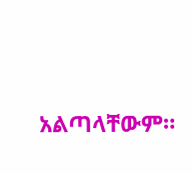አልጣላቸውም።